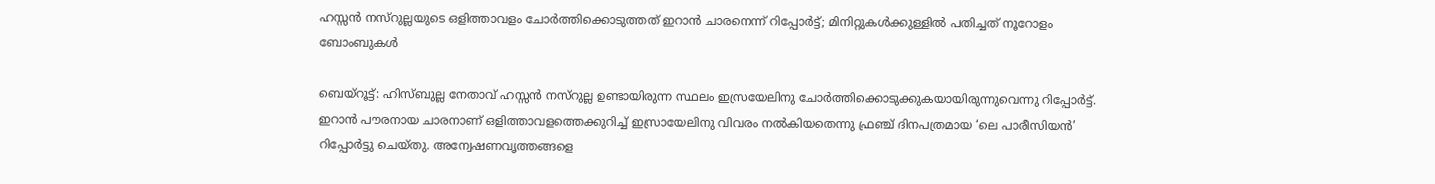ഹസ്സന്‍ നസ്‌റുല്ലയുടെ ഒളിത്താവളം ചോര്‍ത്തിക്കൊടുത്തത് ഇറാന്‍ ചാരനെന്ന് റിപ്പോര്‍ട്ട്; മിനിറ്റുകള്‍ക്കുള്ളില്‍ പതിച്ചത് നൂറോളം ബോംബുകള്‍

ബെയ്‌റൂട്ട്: ഹിസ്ബുല്ല നേതാവ് ഹസ്സന്‍ നസ്‌റുല്ല ഉണ്ടായിരുന്ന സ്ഥലം ഇസ്രയേലിനു ചോര്‍ത്തിക്കൊടുക്കുകയായിരുന്നുവെന്നു റിപ്പോര്‍ട്ട്. ഇറാന്‍ പൗരനായ ചാരനാണ് ഒളിത്താവളത്തെക്കുറിച്ച് ഇസ്രായേലിനു വിവരം നല്‍കിയതെന്നു ഫ്രഞ്ച് ദിനപത്രമായ ‘ലെ പാരീസിയന്‍’ റിപ്പോര്‍ട്ടു ചെയ്തു. അന്വേഷണവൃത്തങ്ങളെ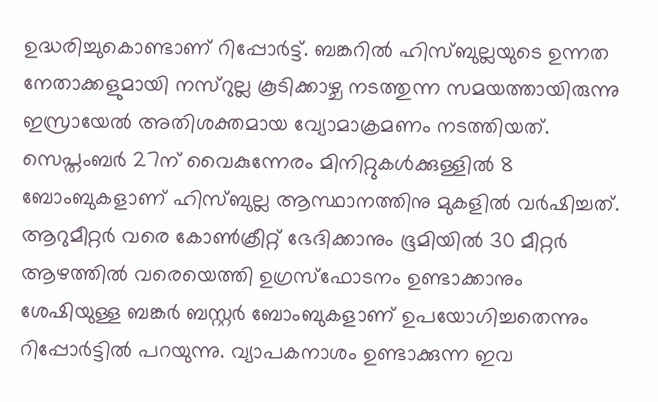ഉദ്ധരിച്ചുകൊണ്ടാണ് റിപ്പോര്‍ട്ട്. ബങ്കറില്‍ ഹിസ്ബുല്ലയുടെ ഉന്നത നേതാക്കളുമായി നസ്‌റുല്ല കൂടിക്കാഴ്ച നടത്തുന്ന സമയത്തായിരുന്നു ഇസ്രായേല്‍ അതിശക്തമായ വ്യോമാക്രമണം നടത്തിയത്. സെപ്തംബര്‍ 27ന് വൈകുന്നേരം മിനിറ്റുകള്‍ക്കുള്ളില്‍ 8 ബോംബുകളാണ് ഹിസ്ബുല്ല ആസ്ഥാനത്തിനു മുകളില്‍ വര്‍ഷിച്ചത്. ആറുമീറ്റര്‍ വരെ കോണ്‍ക്രീറ്റ് ഭേദിക്കാനും ഭൂമിയില്‍ 30 മീറ്റര്‍ ആഴത്തില്‍ വരെയെത്തി ഉഗ്രസ്‌ഫോടനം ഉണ്ടാക്കാനും ശേഷിയുള്ള ബങ്കര്‍ ബസ്റ്റര്‍ ബോംബുകളാണ് ഉപയോഗിച്ചതെന്നും റിപ്പോര്‍ട്ടില്‍ പറയുന്നു. വ്യാപകനാശം ഉണ്ടാക്കുന്ന ഇവ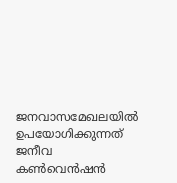ജനവാസമേഖലയില്‍ ഉപയോഗിക്കുന്നത് ജനീവ കണ്‍വെന്‍ഷന്‍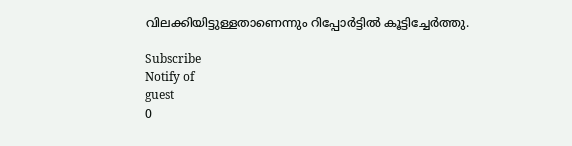വിലക്കിയിട്ടുള്ളതാണെന്നും റിപ്പോര്‍ട്ടില്‍ കൂട്ടിച്ചേര്‍ത്തു.

Subscribe
Notify of
guest
0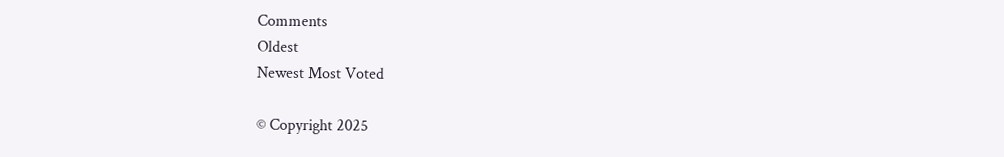Comments
Oldest
Newest Most Voted

© Copyright 2025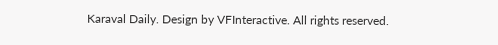Karaval Daily. Design by VFInteractive. All rights reserved.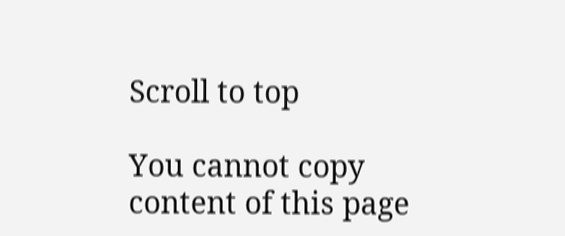Scroll to top

You cannot copy content of this page